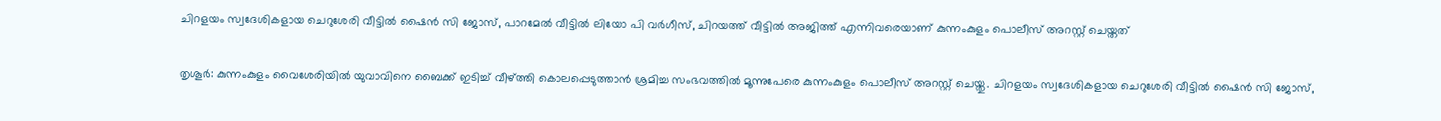ചിറളയം സ്വദേശികളായ ചെറുശേരി വീട്ടില്‍ ഷൈന്‍ സി ജോസ്, പാറമേല്‍ വീട്ടില്‍ ലിയോ പി വര്‍ഗീസ്, ചിറയത്ത് വീട്ടില്‍ അജിത്ത് എന്നിവരെയാണ് കുന്നംകുളം പൊലീസ് അറസ്റ്റ് ചെയ്തത്

തൃശൂര്‍: കുന്നംകുളം വൈശേരിയില്‍ യുവാവിനെ ബൈക്ക് ഇടിച്ച് വീഴ്ത്തി കൊലപ്പെടുത്താന്‍ ശ്രമിച്ച സംഭവത്തില്‍ മൂന്നുപേരെ കുന്നംകുളം പൊലീസ് അറസ്റ്റ് ചെയ്തു. ചിറളയം സ്വദേശികളായ ചെറുശേരി വീട്ടില്‍ ഷൈന്‍ സി ജോസ്,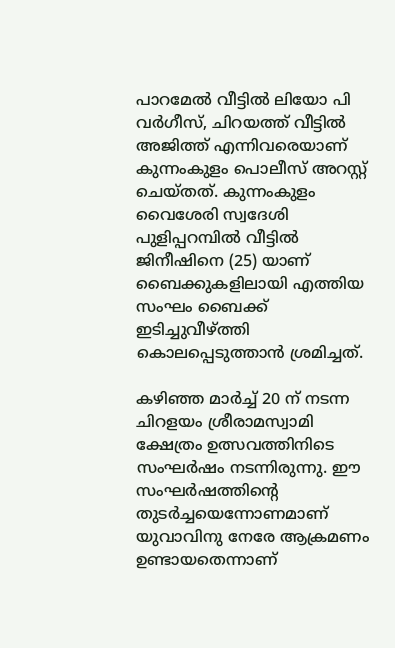പാറമേല്‍ വീട്ടില്‍ ലിയോ പി വര്‍ഗീസ്, ചിറയത്ത് വീട്ടില്‍ അജിത്ത് എന്നിവരെയാണ് കുന്നംകുളം പൊലീസ് അറസ്റ്റ് ചെയ്തത്. കുന്നംകുളം വൈശേരി സ്വദേശി പുളിപ്പറമ്പില്‍ വീട്ടില്‍ ജിനീഷിനെ (25) യാണ് ബൈക്കുകളിലായി എത്തിയ സംഘം ബൈക്ക് ഇടിച്ചുവീഴ്ത്തി കൊലപ്പെടുത്താന്‍ ശ്രമിച്ചത്.

കഴിഞ്ഞ മാര്‍ച്ച് 20 ന് നടന്ന ചിറളയം ശ്രീരാമസ്വാമി ക്ഷേത്രം ഉത്സവത്തിനിടെ സംഘര്‍ഷം നടന്നിരുന്നു. ഈ സംഘര്‍ഷത്തിന്റെ തുടര്‍ച്ചയെന്നോണമാണ് യുവാവിനു നേരേ ആക്രമണം ഉണ്ടായതെന്നാണ്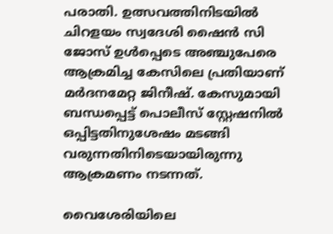പരാതി. ഉത്സവത്തിനിടയില്‍ ചിറളയം സ്വദേശി ഷൈന്‍ സി ജോസ് ഉള്‍പ്പെടെ അഞ്ചുപേരെ ആക്രമിച്ച കേസിലെ പ്രതിയാണ് മര്‍ദനമേറ്റ ജിനീഷ്. കേസുമായി ബന്ധപ്പെട്ട് പൊലീസ് സ്റ്റേഷനില്‍ ഒപ്പിട്ടതിനുശേഷം മടങ്ങി വരുന്നതിനിടെയായിരുന്നു ആക്രമണം നടന്നത്.

വൈശേരിയിലെ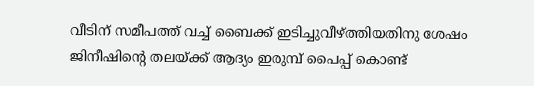വീടിന് സമീപത്ത് വച്ച് ബൈക്ക് ഇടിച്ചുവീഴ്ത്തിയതിനു ശേഷം ജിനീഷിന്‍റെ തലയ്ക്ക് ആദ്യം ഇരുമ്പ് പൈപ്പ് കൊണ്ട്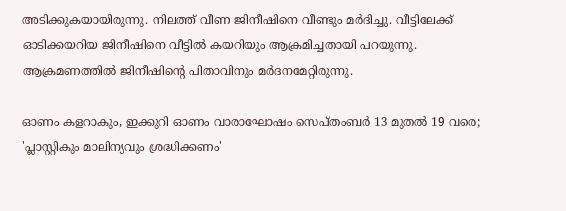അടിക്കുകയായിരുന്നു. നിലത്ത് വീണ ജിനീഷിനെ വീണ്ടും മര്‍ദിച്ചു. വീട്ടിലേക്ക് ഓടിക്കയറിയ ജിനീഷിനെ വീട്ടില്‍ കയറിയും ആക്രമിച്ചതായി പറയുന്നു. ആക്രമണത്തില്‍ ജിനീഷിന്റെ പിതാവിനും മര്‍ദനമേറ്റിരുന്നു.

ഓണം കളറാകും, ഇക്കുറി ഓണം വാരാഘോഷം സെപ്തംബർ 13 മുതൽ 19 വരെ; 'പ്ലാസ്റ്റികും മാലിന്യവും ശ്രദ്ധിക്കണം'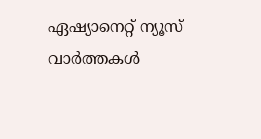ഏഷ്യാനെറ്റ് ന്യൂസ് വാർത്തകൾ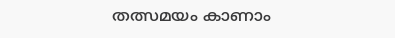തത്സമയം കാണാം